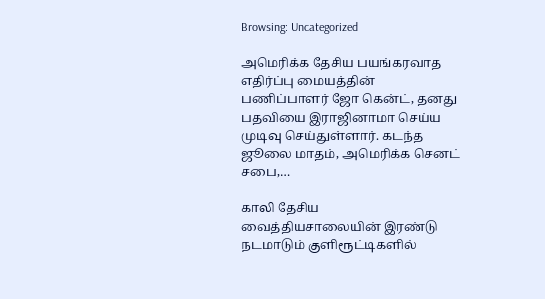Browsing: Uncategorized

அமெரிக்க தேசிய பயங்கரவாத எதிர்ப்பு மையத்தின் பணிப்பாளர் ஜோ கென்ட், தனது பதவியை இராஜினாமா செய்ய முடிவு செய்துள்ளார். கடந்த ஜூலை மாதம், அமெரிக்க செனட் சபை,…

காலி தேசிய வைத்தியசாலையின் இரண்டு நடமாடும் குளிரூட்டிகளில்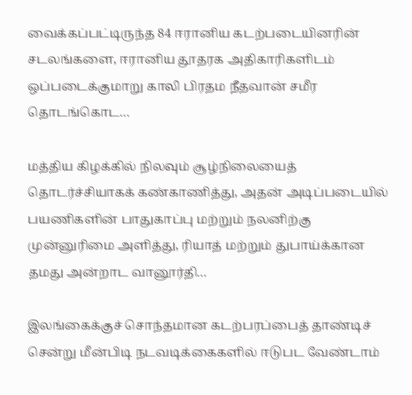வைக்கப்பட்டிருந்த 84 ஈரானிய கடற்படையினரின் சடலங்களை, ஈரானிய தூதரக அதிகாரிகளிடம் ஒப்படைக்குமாறு காலி பிரதம நீதவான் சமீர தொடங்கொட…

மத்திய கிழக்கில் நிலவும் சூழ்நிலையைத் தொடர்ச்சியாகக் கண்காணித்து, அதன் அடிப்படையில் பயணிகளின் பாதுகாப்பு மற்றும் நலனிற்கு முன்னுரிமை அளித்து, ரியாத் மற்றும் துபாய்க்கான தமது அன்றாட வானூர்தி…

இலங்கைக்குச் சொந்தமான கடற்பரப்பைத் தாண்டிச் சென்று மீன்பிடி நடவடிக்கைகளில் ஈடுபட வேண்டாம்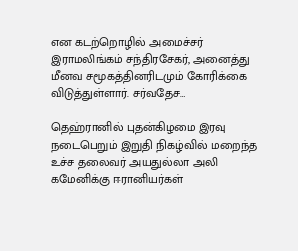என கடற்றொழில் அமைச்சர் இராமலிங்கம் சந்திரசேகர், அனைத்து மீனவ சமூகத்தினரிடமும் கோரிக்கை விடுத்துள்ளார். சர்வதேச…

தெஹ்ரானில் புதன்கிழமை இரவு நடைபெறும் இறுதி நிகழ்வில் மறைந்த உச்ச தலைவர் அயதுல்லா அலி கமேனிக்கு ஈரானியர்கள்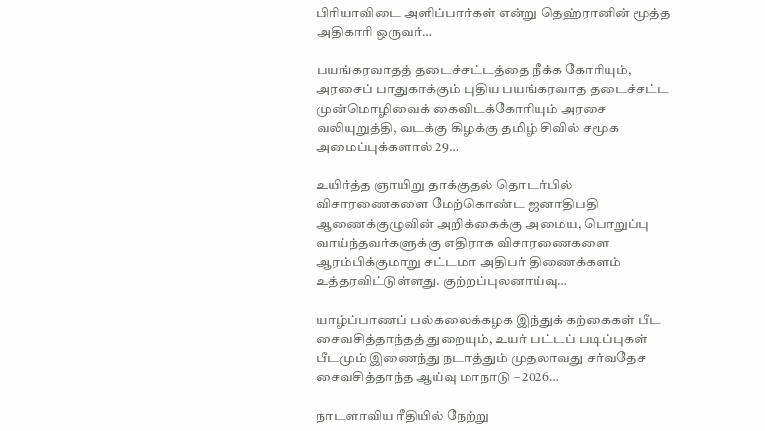பிரியாவிடை அளிப்பார்கள் என்று தெஹ்ரானின் மூத்த அதிகாரி ஒருவர்…

பயங்கரவாதத் தடைச்சட்டத்தை நீக்க கோரியும், அரசைப் பாதுகாக்கும் புதிய பயங்கரவாத தடைச்சட்ட முன்மொழிவைக் கைவிடக்கோரியும் அரசை வலியுறுத்தி, வடக்கு கிழக்கு தமிழ் சிவில் சமூக அமைப்புக்களால் 29…

உயிர்த்த ஞாயிறு தாக்குதல் தொடர்பில் விசாரணைகளை மேற்கொண்ட ஜனாதிபதி ஆணைக்குழுவின் அறிக்கைக்கு அமைய, பொறுப்பு வாய்ந்தவர்களுக்கு எதிராக விசாரணைகளை ஆரம்பிக்குமாறு சட்டமா அதிபர் திணைக்களம் உத்தரவிட்டுள்ளது. குற்றப்புலனாய்வு…

யாழ்ப்பாணப் பல்கலைக்கழக இந்துக் கற்கைகள் பீட சைவசித்தாந்தத் துறையும், உயர் பட்டப் படிப்புகள் பீடமும் இணைந்து நடாத்தும் முதலாவது சர்வதேச சைவசித்தாந்த ஆய்வு மாநாடு – 2026…

நாடளாவிய ரீதியில் நேற்று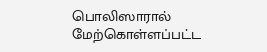பொலிஸாரால் மேற்கொள்ளப்பட்ட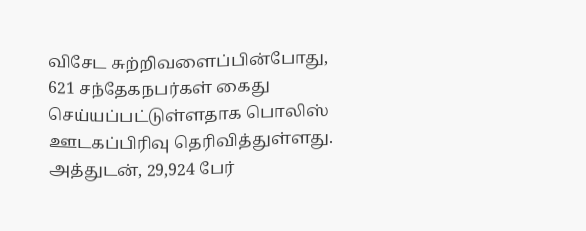விசேட சுற்றிவளைப்பின்போது, 621 சந்தேகநபர்கள் கைது செய்யப்பட்டுள்ளதாக பொலிஸ் ஊடகப்பிரிவு தெரிவித்துள்ளது. அத்துடன், 29,924 பேர்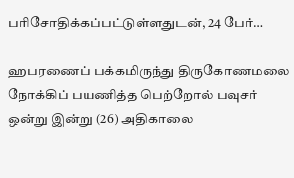பரிசோதிக்கப்பட்டுள்ளதுடன், 24 பேர்…

ஹபரணைப் பக்கமிருந்து திருகோணமலை நோக்கிப் பயணித்த பெற்றோல் பவுசர் ஒன்று இன்று (26) அதிகாலை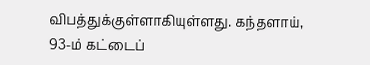விபத்துக்குள்ளாகியுள்ளது. கந்தளாய், 93-ம் கட்டைப்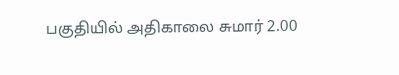பகுதியில் அதிகாலை சுமார் 2.00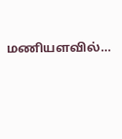மணியளவில்…